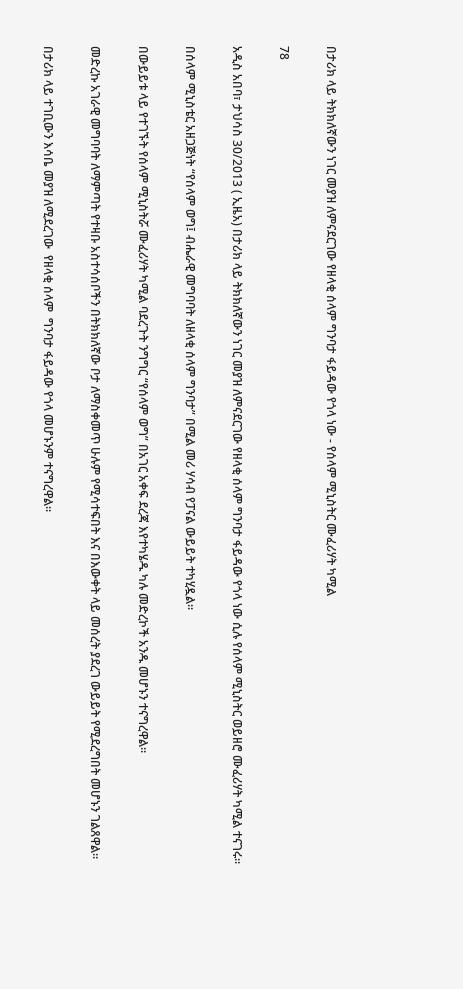በታሪክ ላይ ትክክለኛውን ነገር መያዝ ለምናደርገው የዘላቂ ሰላም ግንባታ ፋይዳው የጎላ ነው - የሰላም ሚኒስትር ሙፈሪሃት ካሚል

78

አዲስ አበባ፣ ታህሳስ 30/2013 ( ኢዜአ) በታሪክ ላይ ትክክለኛውን ነገር መያዝ ለምናደርገው የዘላቂ ሰላም ግንባታ ፋይዳው የጎላ ነው ሲሉ የሰላም ሚኒስትር ወይዘሮ ሙፈሪሃት ካሚል ተናገሩ።

በሰላም ሚኒስቴር አዘጋጅነት “የሰላም ወግ፤ ብሔራዊ መግባባት ለዘላቂ ሰላም ግንባታ” በሚል መሪ ሃሳብ የፓናል ውይይት ተካሂዷል።

በውይይቱ ላይ የተገኙት የሰላም ሚኒስትሯ ሙፈሪሃት ካሚል ባደረጉት ንግግር “የሰላም ወግ” በአገር አቀፍ ደረጃ እየተካሄዱ ካሉ መድረኮች አንዱ መሆኑን ተናግረዋል።

መድረኩ አገራዊ መግባባት ለማምጣት የተዛቡ አስተሳሰቦችን በትክክለኛው ቦታ ለማስቀመጥ ሁሉም የሚሳተፍበት እና በእውቀት ላይ መሰረት ያደረገ ውይይት የሚደረግበት መሆኑን ገልጸዋል።

በታሪክ ላይ ተገቢውን እሳቤ መያዝ ለሚደረገው  የዘላቂ ሰላም  ግንባታ ፋይዳው የጎላ መሆኑንም ተናግረዋል።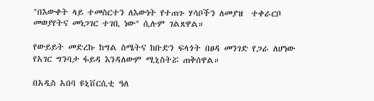"በእውቀት ላይ ተመስርተን ለእውነት የተጠጉ ሃሳቦችን ለመያዝ  ተቀራርቦ መወያየትና መነጋገር ተገቢ ነው" ሲሉም ገልጸዋል።

የውይይት መድረኩ ከግል ስሜትና ከቡድን ፍላጎት በፀዳ መንገድ የጋራ ለሆነው የአገር ግንባታ ፋይዳ እንዳለውም ሚኒስትሯ ጠቅሰዋል።

በአዲስ አበባ ዩኒቨርሲቲ ዓለ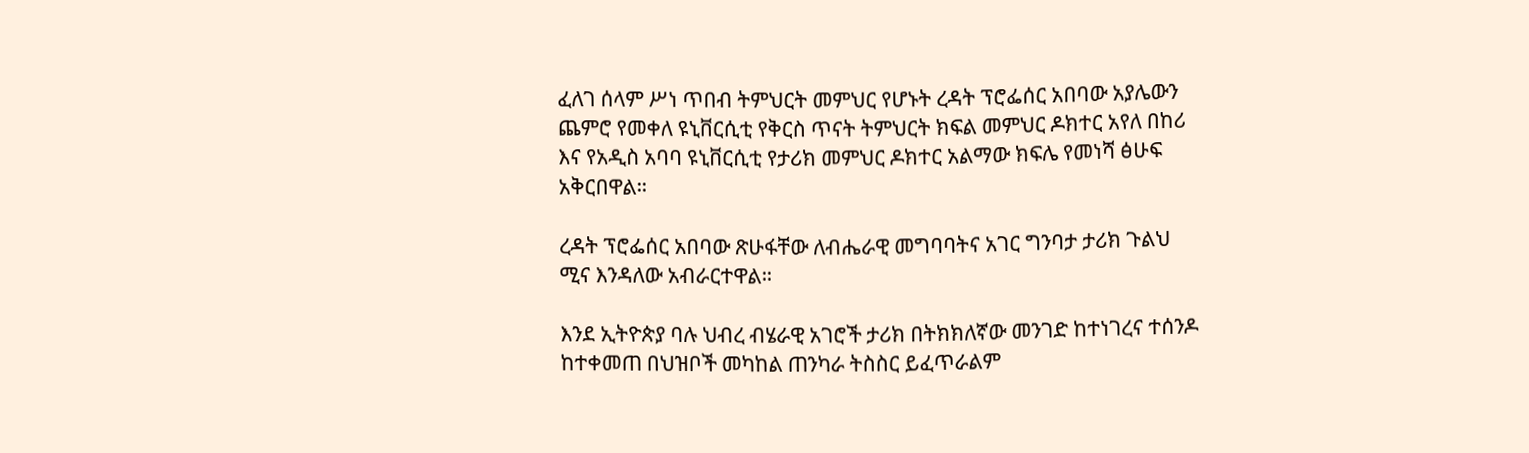ፈለገ ሰላም ሥነ ጥበብ ትምህርት መምህር የሆኑት ረዳት ፕሮፌሰር አበባው አያሌውን ጨምሮ የመቀለ ዩኒቨርሲቲ የቅርስ ጥናት ትምህርት ክፍል መምህር ዶክተር አየለ በከሪ እና የአዲስ አባባ ዩኒቨርሲቲ የታሪክ መምህር ዶክተር አልማው ክፍሌ የመነሻ ፅሁፍ አቅርበዋል።

ረዳት ፕሮፌሰር አበባው ጽሁፋቸው ለብሔራዊ መግባባትና አገር ግንባታ ታሪክ ጉልህ ሚና እንዳለው አብራርተዋል።

እንደ ኢትዮጵያ ባሉ ህብረ ብሄራዊ አገሮች ታሪክ በትክክለኛው መንገድ ከተነገረና ተሰንዶ ከተቀመጠ በህዝቦች መካከል ጠንካራ ትስስር ይፈጥራልም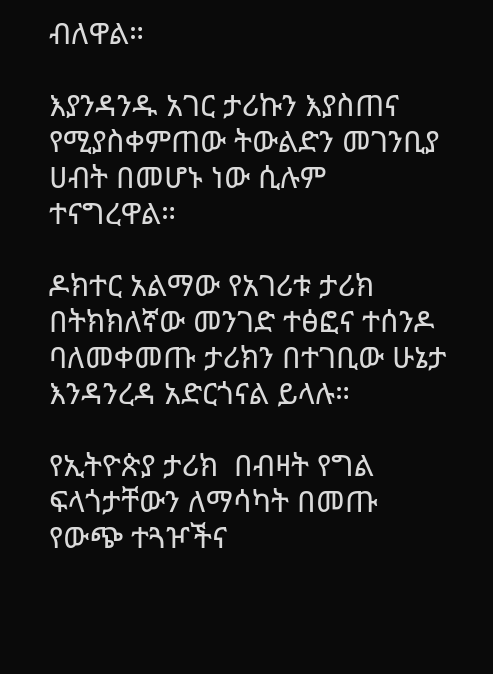ብለዋል።

እያንዳንዱ አገር ታሪኩን እያስጠና የሚያስቀምጠው ትውልድን መገንቢያ ሀብት በመሆኑ ነው ሲሉም ተናግረዋል።

ዶክተር አልማው የአገሪቱ ታሪክ በትክክለኛው መንገድ ተፅፎና ተሰንዶ ባለመቀመጡ ታሪክን በተገቢው ሁኔታ እንዳንረዳ አድርጎናል ይላሉ።

የኢትዮጵያ ታሪክ  በብዛት የግል ፍላጎታቸውን ለማሳካት በመጡ የውጭ ተጓዦችና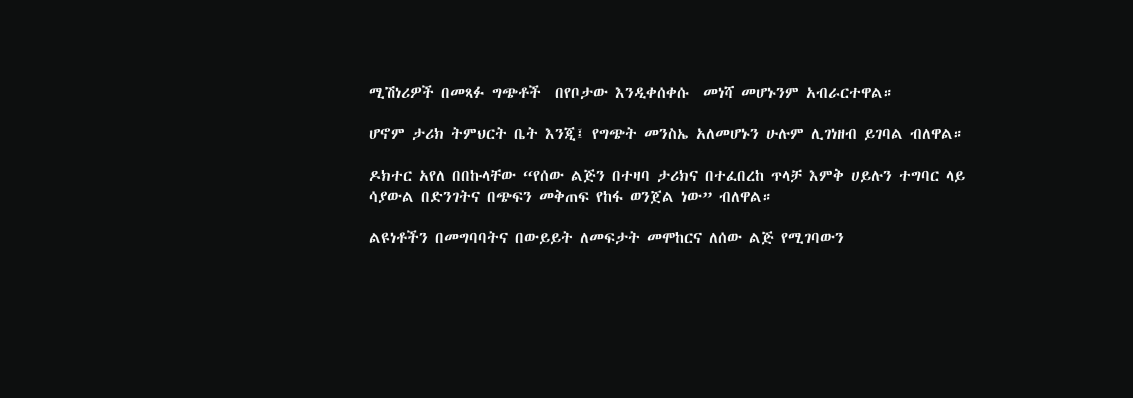ሚሽነሪዎች በመጻፉ ግጭቶች  በየቦታው እንዲቀሰቀሱ  መነሻ መሆኑንም አብራርተዋል።

ሆኖም ታሪክ ትምህርት ቤት እንጂ፤ የግጭት መንስኤ አለመሆኑን ሁሉም ሊገነዘብ ይገባል ብለዋል።

ዶክተር አየለ በበኩላቸው “የሰው ልጅን በተዛባ ታሪክና በተፈበረከ ጥላቻ እምቅ ሀይሉን ተግባር ላይ ሳያውል በድንገትና በጭፍን መቅጠፍ የከፋ ወንጀል ነው” ብለዋል።

ልዩነቶችን በመግባባትና በውይይት ለመፍታት መሞከርና ለሰው ልጅ የሚገባውን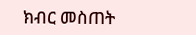ክብር መስጠት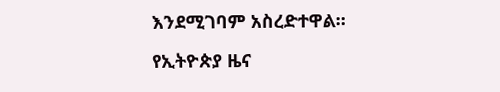እንደሚገባም አስረድተዋል።

የኢትዮጵያ ዜና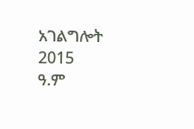አገልግሎት
2015
ዓ.ም